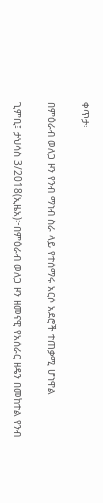ቀጥታ፡

በምዕራብ ወለጋ ዞን የንብ ማነብ ስራ ላይ የተሰማሩ አርሶ አደሮች ተጠቃሚ ሆነዋል

ጊምቢ፤ ታህሳስ 3/2018(ኢዜአ)፦በምዕራብ ወለጋ ዞን ዘመናዊ የአሰራር ዘዴን በመከተል የንብ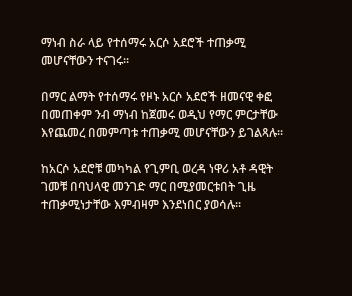ማነብ ስራ ላይ የተሰማሩ አርሶ አደሮች ተጠቃሚ መሆናቸውን ተናገሩ፡፡

በማር ልማት የተሰማሩ የዞኑ አርሶ አደሮች ዘመናዊ ቀፎ በመጠቀም ንብ ማነብ ከጀመሩ ወዲህ የማር ምርታቸው እየጨመረ በመምጣቱ ተጠቃሚ መሆናቸውን ይገልጻሉ፡፡

ከአርሶ አደሮቹ መካካል የጊምቢ ወረዳ ነዋሪ አቶ ዳዊት ገመቹ በባህላዊ መንገድ ማር በሚያመርቱበት ጊዜ ተጠቃሚነታቸው እምብዛም እንደነበር ያወሳሉ።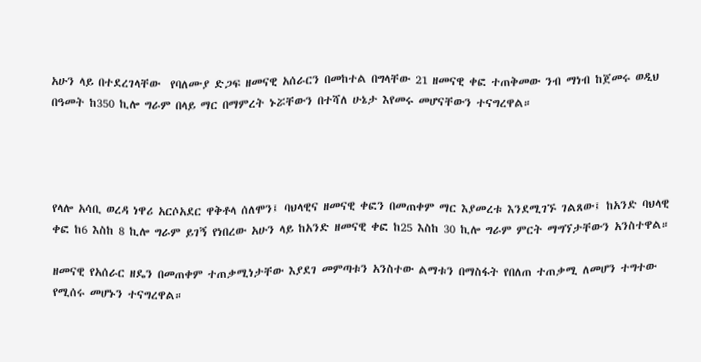አሁን ላይ በተደረገላቸው  የባለሙያ ድጋፍ ዘመናዊ አሰራርን በመከተል በግላቸው 21 ዘመናዊ ቀፎ ተጠቅመው ንብ ማነብ ከጀመሩ ወዲህ በዓመት ከ350 ኪሎ ግራም በላይ ማር በማምረት ኑሯቸውን በተሻለ ሁኔታ እየመሩ መሆናቸውን ተናግረዋል።




የላሎ አሳቢ ወረዳ ነዋሪ አርሶአደር ዋቅቶላ ሰለሞን፤ ባህላዊና ዘመናዊ ቀፎን በመጠቀም ማር እያመረቱ እንደሚገኙ ገልጸው፤ ከአንድ ባህላዊ ቀፎ ከ6 እስከ 8 ኪሎ ግራም ይገኝ የነበረው አሁን ላይ ከአንድ ዘመናዊ ቀፎ ከ25 እስከ 30 ኪሎ ግራም ምርት ማግኘታቸውን አንስተዋል።

ዘመናዊ የአሰራር ዘዴን በመጠቀም ተጠቃሚነታቸው እያደገ መምጣቱን አንስተው ልማቱን በማስፋት የበለጠ ተጠቃሚ ለመሆን ተግተው የሚሰሩ መሆኑን ተናግረዋል።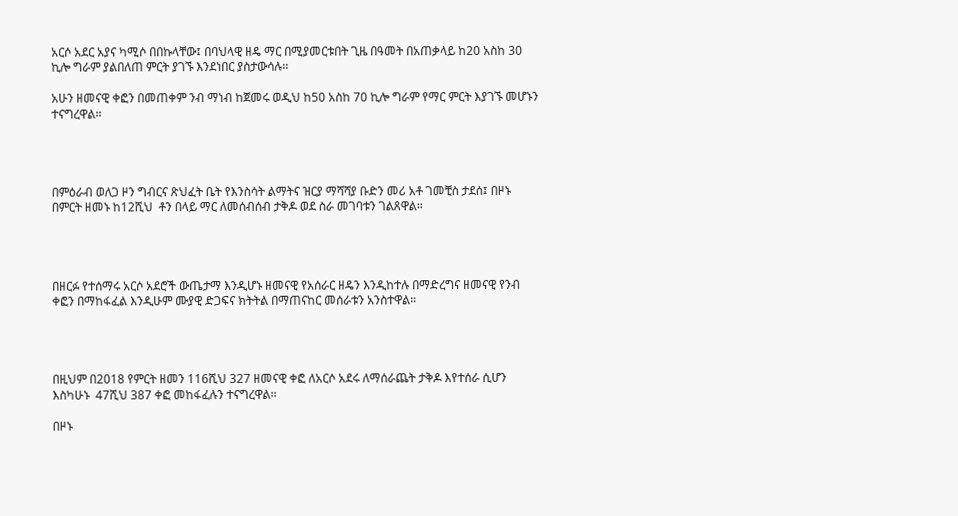አርሶ አደር አያና ካሚሶ በበኩላቸው፤ በባህላዊ ዘዴ ማር በሚያመርቱበት ጊዜ በዓመት በአጠቃላይ ከ20 አስከ 30 ኪሎ ግራም ያልበለጠ ምርት ያገኙ እንደነበር ያስታውሳሉ፡፡

አሁን ዘመናዊ ቀፎን በመጠቀም ንብ ማነብ ከጀመሩ ወዲህ ከ50 አስከ 70 ኪሎ ግራም የማር ምርት እያገኙ መሆኑን ተናግረዋል፡፡




በምዕራብ ወለጋ ዞን ግብርና ጽህፈት ቤት የእንስሳት ልማትና ዝርያ ማሻሻያ ቡድን መሪ አቶ ገመቺስ ታደሰ፤ በዞኑ በምርት ዘመኑ ከ12ሺህ  ቶን በላይ ማር ለመሰብሰብ ታቅዶ ወደ ስራ መገባቱን ገልጸዋል።




በዘርፉ የተሰማሩ አርሶ አደሮች ውጤታማ እንዲሆኑ ዘመናዊ የአሰራር ዘዴን እንዲከተሉ በማድረግና ዘመናዊ የንብ ቀፎን በማከፋፈል እንዲሁም ሙያዊ ድጋፍና ክትትል በማጠናከር መሰራቱን አንስተዋል።




በዚህም በ2018 የምርት ዘመን 116ሺህ 327 ዘመናዊ ቀፎ ለአርሶ አደሩ ለማሰራጨት ታቅዶ እየተሰራ ሲሆን እስካሁኑ  47ሺህ 387 ቀፎ መከፋፈሉን ተናግረዋል፡፡

በዞኑ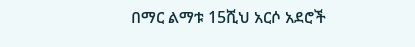በማር ልማቱ 15ሺህ አርሶ አደሮች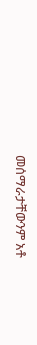መሰማራታቸውንም አቶ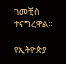ገመቺስ ተናግረዋል።

የኢትዮጵያ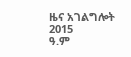ዜና አገልግሎት
2015
ዓ.ም